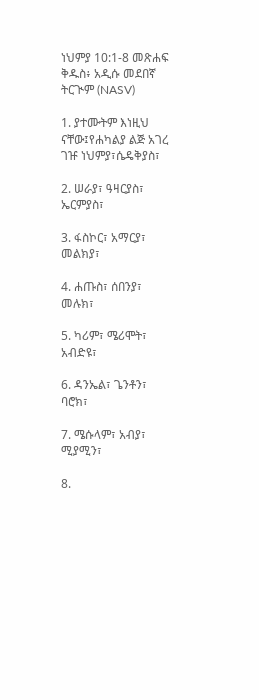ነህምያ 10:1-8 መጽሐፍ ቅዱስ፥ አዲሱ መደበኛ ትርጒም (NASV)

1. ያተሙትም እነዚህ ናቸው፤የሐካልያ ልጅ አገረ ገዡ ነህምያ፣ሴዴቅያስ፣

2. ሠራያ፣ ዓዛርያስ፣ ኤርምያስ፣

3. ፋስኮር፣ አማርያ፣ መልክያ፣

4. ሐጡስ፣ ሰበንያ፣ መሉክ፣

5. ካሪም፣ ሜሪሞት፣ አብድዩ፣

6. ዳንኤል፣ ጌንቶን፣ ባሮክ፣

7. ሜሱላም፣ አብያ፣ ሚያሚን፣

8.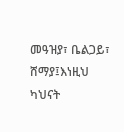መዓዝያ፣ ቤልጋይ፣ ሸማያ፤እነዚህ ካህናት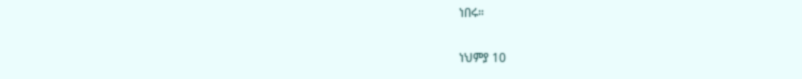ነበሩ።

ነህምያ 10